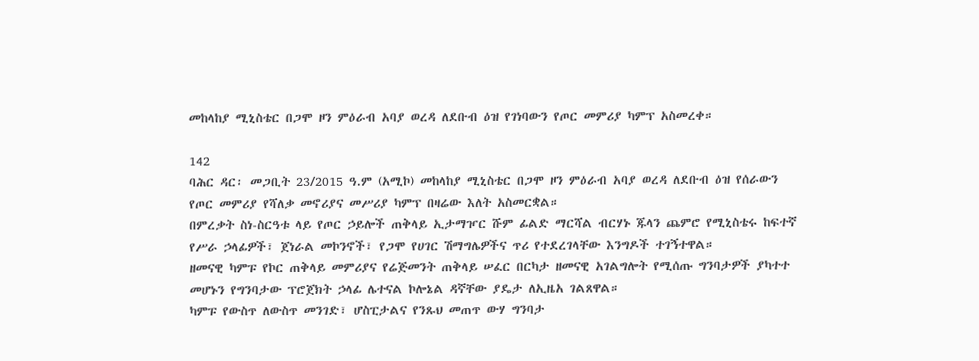መከላከያ ሚኒስቴር በጋሞ ዞን ምዕራብ አባያ ወረዳ ለደቡብ ዕዝ የገነባውን የጦር መምሪያ ካምፕ አስመረቀ።

142
ባሕር ዳር፡ መጋቢት 23/2015 ዓ.ም (አሚኮ) መከላከያ ሚኒስቴር በጋሞ ዞን ምዕራብ አባያ ወረዳ ለደቡብ ዕዝ የሰራውን የጦር መምሪያ የሻለቃ መኖሪያና መሥሪያ ካምፕ በዛሬው እለት አስመርቋል።
በምረቃት ስነ-ስርዓቱ ላይ የጦር ኃይሎች ጠቅላይ ኢታማዦር ሹም ፊልድ ማርሻል ብርሃኑ ጁላን ጨምሮ የሚኒስቴሩ ከፍተኛ የሥራ ኃላፊዎች፣ ጀነራል መኮንኖች፣ የጋሞ የሀገር ሽማግሌዎችና ጥሪ የተደረገላቸው እንግዶች ተገኝተዋል።
ዘመናዊ ካምፑ የኮር ጠቅላይ መምሪያና የሬጅመንት ጠቅላይ ሠፈር በርካታ ዘመናዊ አገልግሎት የሚሰጡ ግንባታዎች ያካተተ መሆኑን የግንባታው ፕሮጀክት ኃላፊ ሌተናል ኮሎኔል ዳኛቸው ያዴታ ለኢዜአ ገልጸዋል።
ካምፑ የውስጥ ለውስጥ መንገድ፣ ሆስፒታልና የንጹህ መጠጥ ውሃ ግንባታ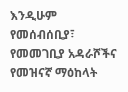እንዲሁም የመሰብሰቢያ፣ የመመገቢያ አዳራሾችና የመዝናኛ ማዕከላት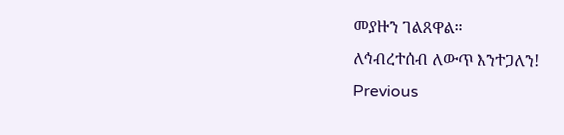መያዙን ገልጸዋል።
ለኅብረተሰብ ለውጥ እንተጋለን!
Previous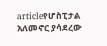articleየሆስፒታል አለመኖር ያሳደረው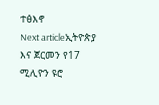ተፅእኖ
Next articleኢትዮጵያ እና ጀርመን የ17 ሚሊዮን ዩሮ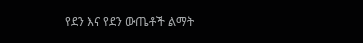የደን እና የደን ውጤቶች ልማት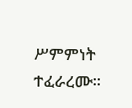ሥምምነት ተፈራረሙ፡፡